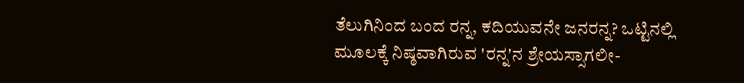ತೆಲುಗಿನಿಂದ ಬಂದ ರನ್ನ, ಕದಿಯುವನೇ ಜನರನ್ನ? ಒಟ್ಟಿನಲ್ಲಿ ಮೂಲಕ್ಕೆ ನಿಷ್ಠವಾಗಿರುವ 'ರನ್ನ'ನ ಶ್ರೇಯಸ್ಸಾಗಲೀ-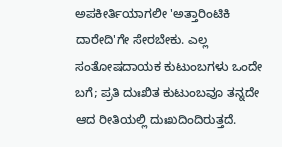ಅಪಕೀರ್ತಿಯಾಗಲೀ 'ಅತ್ತಾರಿಂಟಿಕಿ ದಾರೇದಿ'ಗೇ ಸೇರಬೇಕು. ಎಲ್ಲ ಸಂತೋಷದಾಯಕ ಕುಟುಂಬಗಳು ಒಂದೇ ಬಗೆ; ಪ್ರತಿ ದುಃಖಿತ ಕುಟುಂಬವೂ ತನ್ನದೇ ಆದ ರೀತಿಯಲ್ಲಿ ದುಃಖದಿಂದಿರುತ್ತದೆ.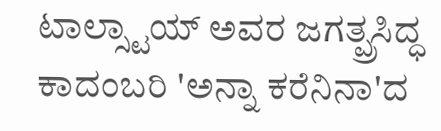ಟಾಲ್ಸ್ಟಾಯ್ ಅವರ ಜಗತ್ಪ್ರಸಿದ್ಧ ಕಾದಂಬರಿ 'ಅನ್ನಾ ಕರೆನಿನಾ'ದ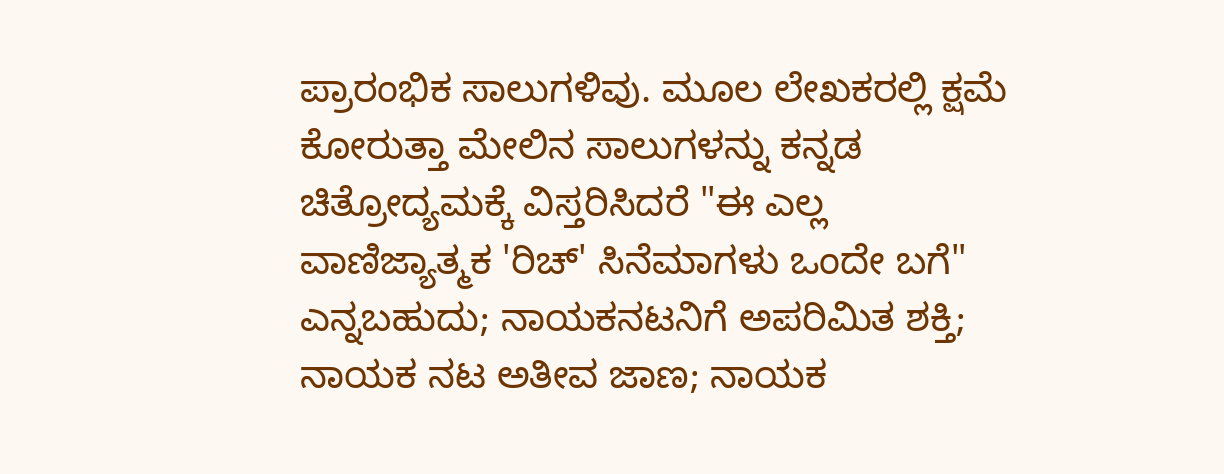ಪ್ರಾರಂಭಿಕ ಸಾಲುಗಳಿವು. ಮೂಲ ಲೇಖಕರಲ್ಲಿ ಕ್ಷಮೆ ಕೋರುತ್ತಾ ಮೇಲಿನ ಸಾಲುಗಳನ್ನು ಕನ್ನಡ ಚಿತ್ರೋದ್ಯಮಕ್ಕೆ ವಿಸ್ತರಿಸಿದರೆ "ಈ ಎಲ್ಲ ವಾಣಿಜ್ಯಾತ್ಮಕ 'ರಿಚ್' ಸಿನೆಮಾಗಳು ಒಂದೇ ಬಗೆ" ಎನ್ನಬಹುದು; ನಾಯಕನಟನಿಗೆ ಅಪರಿಮಿತ ಶಕ್ತಿ; ನಾಯಕ ನಟ ಅತೀವ ಜಾಣ; ನಾಯಕ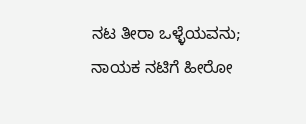ನಟ ತೀರಾ ಒಳ್ಳೆಯವನು; ನಾಯಕ ನಟಿಗೆ ಹೀರೋ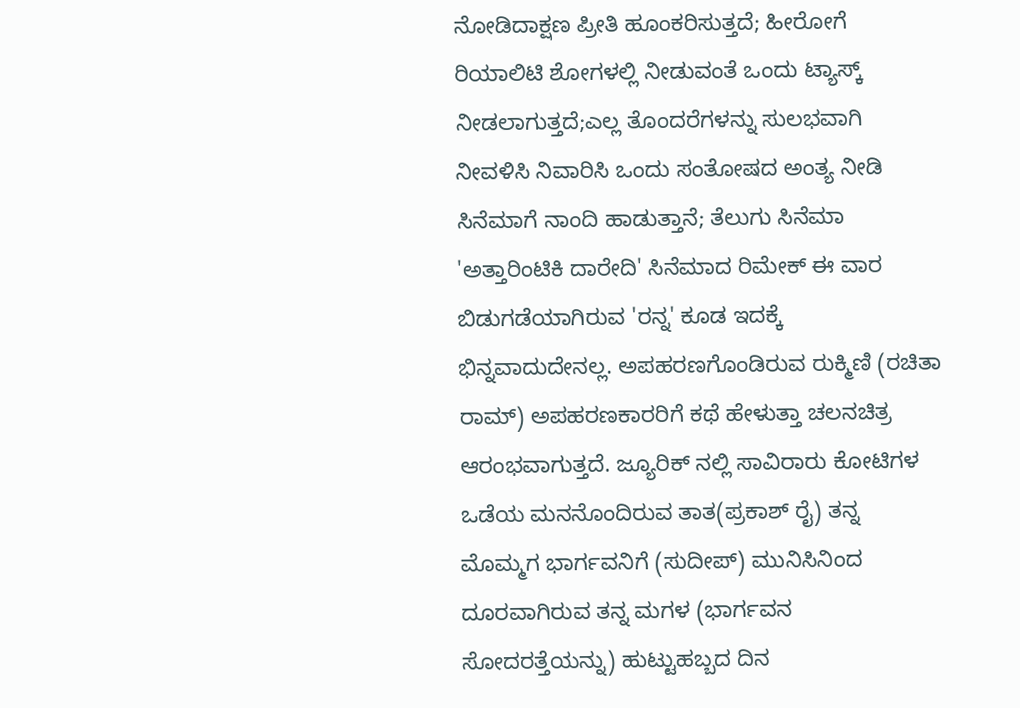ನೋಡಿದಾಕ್ಷಣ ಪ್ರೀತಿ ಹೂಂಕರಿಸುತ್ತದೆ; ಹೀರೋಗೆ ರಿಯಾಲಿಟಿ ಶೋಗಳಲ್ಲಿ ನೀಡುವಂತೆ ಒಂದು ಟ್ಯಾಸ್ಕ್ ನೀಡಲಾಗುತ್ತದೆ;ಎಲ್ಲ ತೊಂದರೆಗಳನ್ನು ಸುಲಭವಾಗಿ ನೀವಳಿಸಿ ನಿವಾರಿಸಿ ಒಂದು ಸಂತೋಷದ ಅಂತ್ಯ ನೀಡಿ ಸಿನೆಮಾಗೆ ನಾಂದಿ ಹಾಡುತ್ತಾನೆ; ತೆಲುಗು ಸಿನೆಮಾ 'ಅತ್ತಾರಿಂಟಿಕಿ ದಾರೇದಿ' ಸಿನೆಮಾದ ರಿಮೇಕ್ ಈ ವಾರ ಬಿಡುಗಡೆಯಾಗಿರುವ 'ರನ್ನ' ಕೂಡ ಇದಕ್ಕೆ ಭಿನ್ನವಾದುದೇನಲ್ಲ. ಅಪಹರಣಗೊಂಡಿರುವ ರುಕ್ಮಿಣಿ (ರಚಿತಾ ರಾಮ್) ಅಪಹರಣಕಾರರಿಗೆ ಕಥೆ ಹೇಳುತ್ತಾ ಚಲನಚಿತ್ರ ಆರಂಭವಾಗುತ್ತದೆ. ಜ್ಯೂರಿಕ್ ನಲ್ಲಿ ಸಾವಿರಾರು ಕೋಟಿಗಳ ಒಡೆಯ ಮನನೊಂದಿರುವ ತಾತ(ಪ್ರಕಾಶ್ ರೈ) ತನ್ನ ಮೊಮ್ಮಗ ಭಾರ್ಗವನಿಗೆ (ಸುದೀಪ್) ಮುನಿಸಿನಿಂದ ದೂರವಾಗಿರುವ ತನ್ನ ಮಗಳ (ಭಾರ್ಗವನ ಸೋದರತ್ತೆಯನ್ನು) ಹುಟ್ಟುಹಬ್ಬದ ದಿನ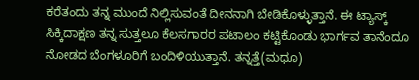ಕರೆತಂದು ತನ್ನ ಮುಂದೆ ನಿಲ್ಲಿಸುವಂತೆ ದೀನನಾಗಿ ಬೇಡಿಕೊಳ್ಳುತ್ತಾನೆ. ಈ ಟ್ಯಾಸ್ಕ್ ಸಿಕ್ಕಿದಾಕ್ಷಣ ತನ್ನ ಸುತ್ತಲೂ ಕೆಲಸಗಾರರ ಪಟಾಲಂ ಕಟ್ಟಿಕೊಂಡು ಭಾರ್ಗವ ತಾನೆಂದೂ ನೋಡದ ಬೆಂಗಳೂರಿಗೆ ಬಂದಿಳಿಯುತ್ತಾನೆ. ತನ್ನತ್ತೆ(ಮಧೂ)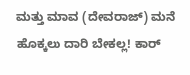ಮತ್ತು ಮಾವ (ದೇವರಾಜ್) ಮನೆ ಹೊಕ್ಕಲು ದಾರಿ ಬೇಕಲ್ಲ! ಕಾರ್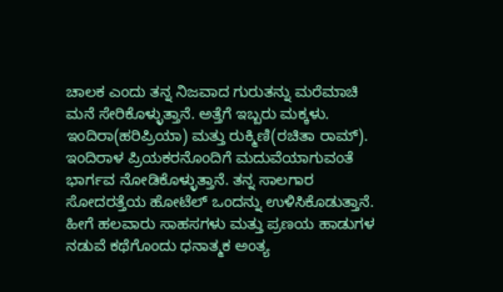ಚಾಲಕ ಎಂದು ತನ್ನ ನಿಜವಾದ ಗುರುತನ್ನು ಮರೆಮಾಚಿ ಮನೆ ಸೇರಿಕೊಳ್ಳುತ್ತಾನೆ. ಅತ್ತೆಗೆ ಇಬ್ಬರು ಮಕ್ಕಳು. ಇಂದಿರಾ(ಹರಿಪ್ರಿಯಾ) ಮತ್ತು ರುಕ್ಮಿಣಿ(ರಚಿತಾ ರಾಮ್). ಇಂದಿರಾಳ ಪ್ರಿಯಕರನೊಂದಿಗೆ ಮದುವೆಯಾಗುವಂತೆ ಭಾರ್ಗವ ನೋಡಿಕೊಳ್ಳುತ್ತಾನೆ. ತನ್ನ ಸಾಲಗಾರ ಸೋದರತ್ತೆಯ ಹೋಟೆಲ್ ಒಂದನ್ನು ಉಳಿಸಿಕೊಡುತ್ತಾನೆ. ಹೀಗೆ ಹಲವಾರು ಸಾಹಸಗಳು ಮತ್ತು ಪ್ರಣಯ ಹಾಡುಗಳ ನಡುವೆ ಕಥೆಗೊಂದು ಧನಾತ್ಮಕ ಅಂತ್ಯ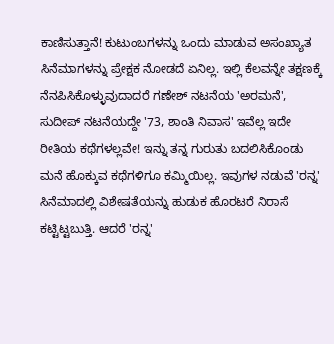ಕಾಣಿಸುತ್ತಾನೆ! ಕುಟುಂಬಗಳನ್ನು ಒಂದು ಮಾಡುವ ಅಸಂಖ್ಯಾತ ಸಿನೆಮಾಗಳನ್ನು ಪ್ರೇಕ್ಷಕ ನೋಡದೆ ಏನಿಲ್ಲ. ಇಲ್ಲಿ ಕೆಲವನ್ನೇ ತಕ್ಷಣಕ್ಕೆ ನೆನಪಿಸಿಕೊಳ್ಳುವುದಾದರೆ ಗಣೇಶ್ ನಟನೆಯ 'ಅರಮನೆ', ಸುದೀಪ್ ನಟನೆಯದ್ದೇ '73, ಶಾಂತಿ ನಿವಾಸ' ಇವೆಲ್ಲ ಇದೇ ರೀತಿಯ ಕಥೆಗಳಲ್ಲವೇ! ಇನ್ನು ತನ್ನ ಗುರುತು ಬದಲಿಸಿಕೊಂಡು ಮನೆ ಹೊಕ್ಕುವ ಕಥೆಗಳಿಗೂ ಕಮ್ಮಿಯಿಲ್ಲ. ಇವುಗಳ ನಡುವೆ 'ರನ್ನ' ಸಿನೆಮಾದಲ್ಲಿ ವಿಶೇಷತೆಯನ್ನು ಹುಡುಕ ಹೊರಟರೆ ನಿರಾಸೆ ಕಟ್ಟಿಟ್ಟಬುತ್ತಿ. ಆದರೆ 'ರನ್ನ'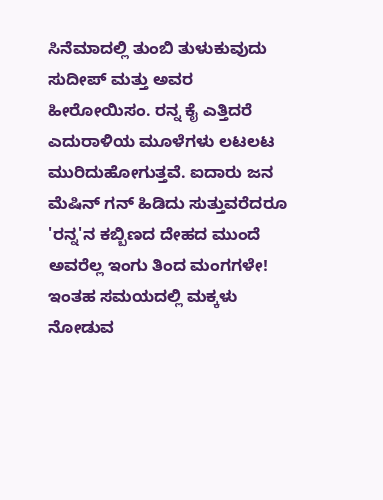ಸಿನೆಮಾದಲ್ಲಿ ತುಂಬಿ ತುಳುಕುವುದು ಸುದೀಪ್ ಮತ್ತು ಅವರ ಹೀರೋಯಿಸಂ. ರನ್ನ ಕೈ ಎತ್ತಿದರೆ ಎದುರಾಳಿಯ ಮೂಳೆಗಳು ಲಟಲಟ ಮುರಿದುಹೋಗುತ್ತವೆ. ಐದಾರು ಜನ ಮೆಷಿನ್ ಗನ್ ಹಿಡಿದು ಸುತ್ತುವರೆದರೂ 'ರನ್ನ'ನ ಕಬ್ಬಿಣದ ದೇಹದ ಮುಂದೆ ಅವರೆಲ್ಲ ಇಂಗು ತಿಂದ ಮಂಗಗಳೇ! ಇಂತಹ ಸಮಯದಲ್ಲಿ ಮಕ್ಕಳು ನೋಡುವ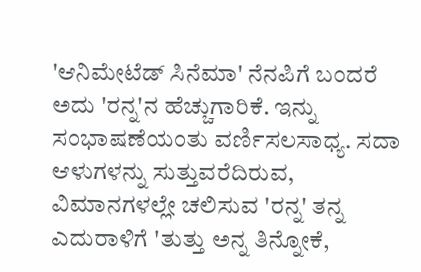'ಆನಿಮೇಟೆಡ್ ಸಿನೆಮಾ' ನೆನಪಿಗೆ ಬಂದರೆ ಅದು 'ರನ್ನ'ನ ಹೆಚ್ಚುಗಾರಿಕೆ. ಇನ್ನು ಸಂಭಾಷಣೆಯಂತು ವರ್ಣಿಸಲಸಾಧ್ಯ. ಸದಾ ಆಳುಗಳನ್ನು ಸುತ್ತುವರೆದಿರುವ, ವಿಮಾನಗಳಲ್ಲೇ ಚಲಿಸುವ 'ರನ್ನ' ತನ್ನ ಎದುರಾಳಿಗೆ 'ತುತ್ತು ಅನ್ನ ತಿನ್ನೋಕೆ,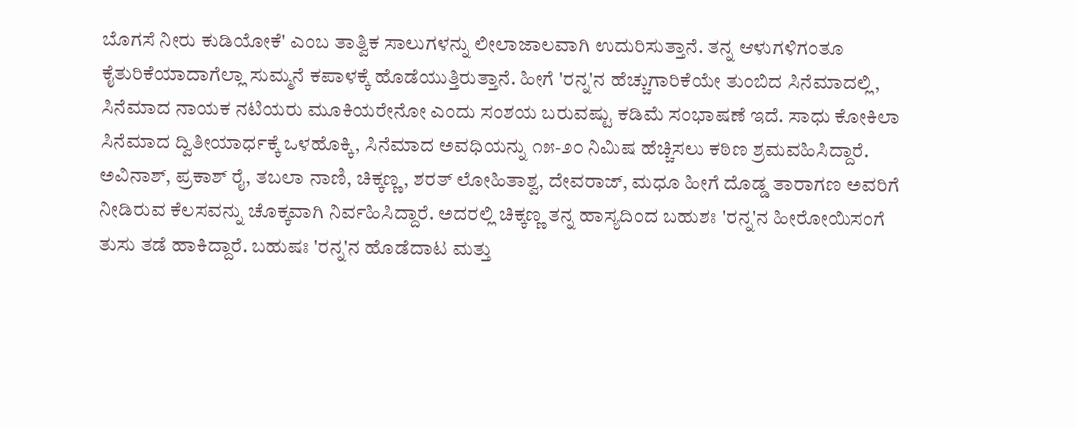ಬೊಗಸೆ ನೀರು ಕುಡಿಯೋಕೆ' ಎಂಬ ತಾತ್ವಿಕ ಸಾಲುಗಳನ್ನು ಲೀಲಾಜಾಲವಾಗಿ ಉದುರಿಸುತ್ತಾನೆ. ತನ್ನ ಆಳುಗಳಿಗಂತೂ ಕೈತುರಿಕೆಯಾದಾಗೆಲ್ಲಾ ಸುಮ್ಮನೆ ಕಪಾಳಕ್ಕೆ ಹೊಡೆಯುತ್ತಿರುತ್ತಾನೆ. ಹೀಗೆ 'ರನ್ನ'ನ ಹೆಚ್ಚುಗಾರಿಕೆಯೇ ತುಂಬಿದ ಸಿನೆಮಾದಲ್ಲಿ, ಸಿನೆಮಾದ ನಾಯಕ ನಟಿಯರು ಮೂಕಿಯರೇನೋ ಎಂದು ಸಂಶಯ ಬರುವಷ್ಟು ಕಡಿಮೆ ಸಂಭಾಷಣೆ ಇದೆ. ಸಾಧು ಕೋಕಿಲಾ ಸಿನೆಮಾದ ದ್ವಿತೀಯಾರ್ಧಕ್ಕೆ ಒಳಹೊಕ್ಕಿ, ಸಿನೆಮಾದ ಅವಧಿಯನ್ನು ೧೫-೨೦ ನಿಮಿಷ ಹೆಚ್ಚಿಸಲು ಕಠಿಣ ಶ್ರಮವಹಿಸಿದ್ದಾರೆ. ಅವಿನಾಶ್, ಪ್ರಕಾಶ್ ರೈ, ತಬಲಾ ನಾಣಿ, ಚಿಕ್ಕಣ್ಣ, ಶರತ್ ಲೋಹಿತಾಶ್ವ, ದೇವರಾಜ್, ಮಧೂ ಹೀಗೆ ದೊಡ್ಡ ತಾರಾಗಣ ಅವರಿಗೆ ನೀಡಿರುವ ಕೆಲಸವನ್ನು ಚೊಕ್ಕವಾಗಿ ನಿರ್ವಹಿಸಿದ್ದಾರೆ. ಅದರಲ್ಲಿ ಚಿಕ್ಕಣ್ಣ ತನ್ನ ಹಾಸ್ಯದಿಂದ ಬಹುಶಃ 'ರನ್ನ'ನ ಹೀರೋಯಿಸಂಗೆ ತುಸು ತಡೆ ಹಾಕಿದ್ದಾರೆ. ಬಹುಷಃ 'ರನ್ನ'ನ ಹೊಡೆದಾಟ ಮತ್ತು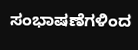ಸಂಭಾಷಣೆಗಳಿಂದ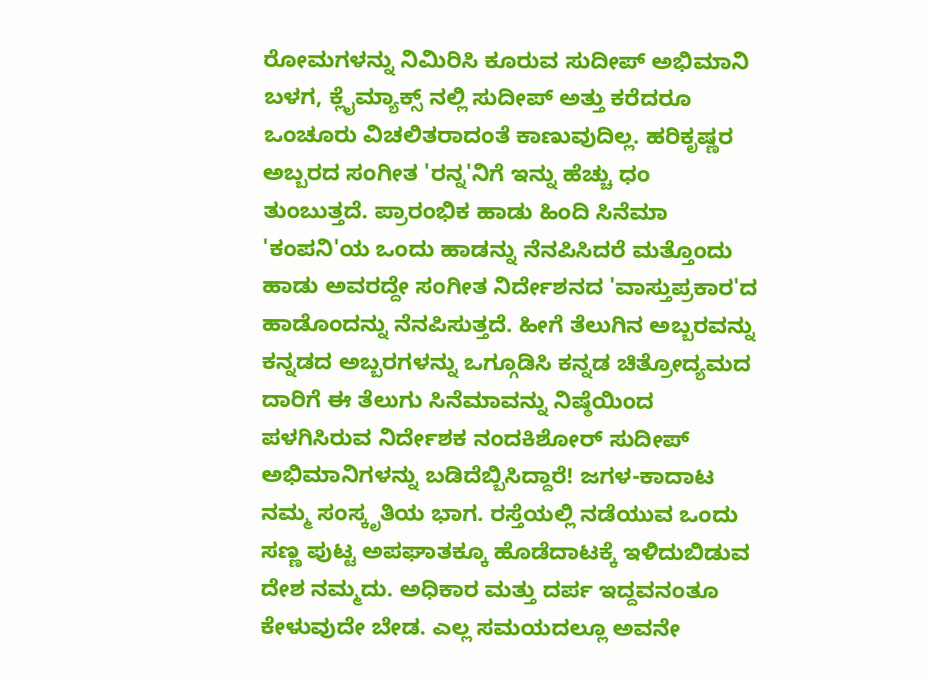ರೋಮಗಳನ್ನು ನಿಮಿರಿಸಿ ಕೂರುವ ಸುದೀಪ್ ಅಭಿಮಾನಿ ಬಳಗ, ಕ್ಲೈಮ್ಯಾಕ್ಸ್ ನಲ್ಲಿ ಸುದೀಪ್ ಅತ್ತು ಕರೆದರೂ ಒಂಚೂರು ವಿಚಲಿತರಾದಂತೆ ಕಾಣುವುದಿಲ್ಲ. ಹರಿಕೃಷ್ಣರ ಅಬ್ಬರದ ಸಂಗೀತ 'ರನ್ನ'ನಿಗೆ ಇನ್ನು ಹೆಚ್ಚು ಧಂ ತುಂಬುತ್ತದೆ. ಪ್ರಾರಂಭಿಕ ಹಾಡು ಹಿಂದಿ ಸಿನೆಮಾ 'ಕಂಪನಿ'ಯ ಒಂದು ಹಾಡನ್ನು ನೆನಪಿಸಿದರೆ ಮತ್ತೊಂದು ಹಾಡು ಅವರದ್ದೇ ಸಂಗೀತ ನಿರ್ದೇಶನದ 'ವಾಸ್ತುಪ್ರಕಾರ'ದ ಹಾಡೊಂದನ್ನು ನೆನಪಿಸುತ್ತದೆ. ಹೀಗೆ ತೆಲುಗಿನ ಅಬ್ಬರವನ್ನು ಕನ್ನಡದ ಅಬ್ಬರಗಳನ್ನು ಒಗ್ಗೂಡಿಸಿ ಕನ್ನಡ ಚಿತ್ರೋದ್ಯಮದ ದಾರಿಗೆ ಈ ತೆಲುಗು ಸಿನೆಮಾವನ್ನು ನಿಷ್ಠೆಯಿಂದ ಪಳಗಿಸಿರುವ ನಿರ್ದೇಶಕ ನಂದಕಿಶೋರ್ ಸುದೀಪ್ ಅಭಿಮಾನಿಗಳನ್ನು ಬಡಿದೆಬ್ಬಿಸಿದ್ದಾರೆ! ಜಗಳ-ಕಾದಾಟ ನಮ್ಮ ಸಂಸ್ಕೃತಿಯ ಭಾಗ. ರಸ್ತೆಯಲ್ಲಿ ನಡೆಯುವ ಒಂದು ಸಣ್ಣ ಪುಟ್ಟ ಅಪಘಾತಕ್ಕೂ ಹೊಡೆದಾಟಕ್ಕೆ ಇಳಿದುಬಿಡುವ ದೇಶ ನಮ್ಮದು. ಅಧಿಕಾರ ಮತ್ತು ದರ್ಪ ಇದ್ದವನಂತೂ ಕೇಳುವುದೇ ಬೇಡ. ಎಲ್ಲ ಸಮಯದಲ್ಲೂ ಅವನೇ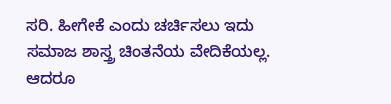ಸರಿ. ಹೀಗೇಕೆ ಎಂದು ಚರ್ಚಿಸಲು ಇದು ಸಮಾಜ ಶಾಸ್ತ್ರ ಚಿಂತನೆಯ ವೇದಿಕೆಯಲ್ಲ. ಆದರೂ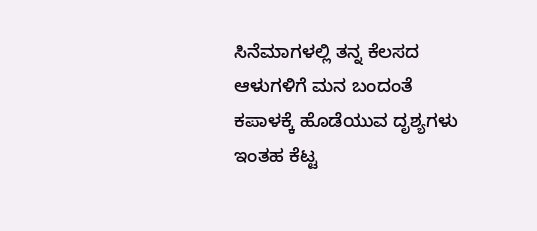ಸಿನೆಮಾಗಳಲ್ಲಿ ತನ್ನ ಕೆಲಸದ ಆಳುಗಳಿಗೆ ಮನ ಬಂದಂತೆ ಕಪಾಳಕ್ಕೆ ಹೊಡೆಯುವ ದೃಶ್ಯಗಳು ಇಂತಹ ಕೆಟ್ಟ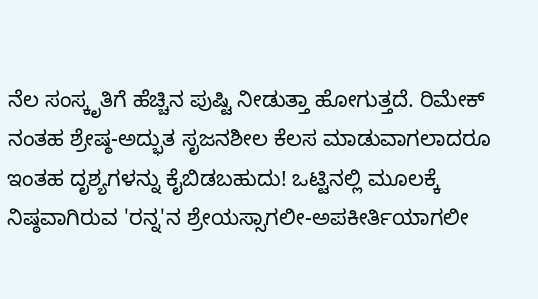ನೆಲ ಸಂಸ್ಕೃತಿಗೆ ಹೆಚ್ಚಿನ ಪುಷ್ಟಿ ನೀಡುತ್ತಾ ಹೋಗುತ್ತದೆ. ರಿಮೇಕ್ ನಂತಹ ಶ್ರೇಷ್ಠ-ಅದ್ಭುತ ಸೃಜನಶೀಲ ಕೆಲಸ ಮಾಡುವಾಗಲಾದರೂ ಇಂತಹ ದೃಶ್ಯಗಳನ್ನು ಕೈಬಿಡಬಹುದು! ಒಟ್ಟಿನಲ್ಲಿ ಮೂಲಕ್ಕೆ ನಿಷ್ಠವಾಗಿರುವ 'ರನ್ನ'ನ ಶ್ರೇಯಸ್ಸಾಗಲೀ-ಅಪಕೀರ್ತಿಯಾಗಲೀ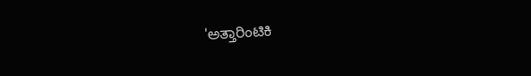'ಅತ್ತಾರಿಂಟಿಕಿ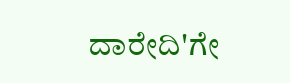ದಾರೇದಿ'ಗೇ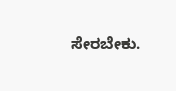ಸೇರಬೇಕು.